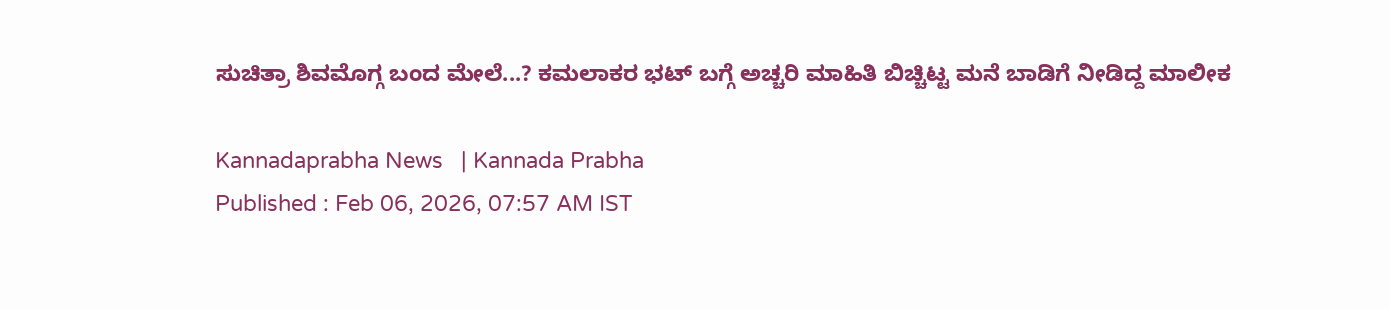ಸುಚಿತ್ರಾ ಶಿವಮೊಗ್ಗ ಬಂದ ಮೇಲೆ...? ಕಮಲಾಕರ ಭಟ್ ಬಗ್ಗೆ ಅಚ್ಚರಿ ಮಾಹಿತಿ ಬಿಚ್ಚಿಟ್ಟ ಮನೆ ಬಾಡಿಗೆ ನೀಡಿದ್ದ ಮಾಲೀಕ

Kannadaprabha News   | Kannada Prabha
Published : Feb 06, 2026, 07:57 AM IST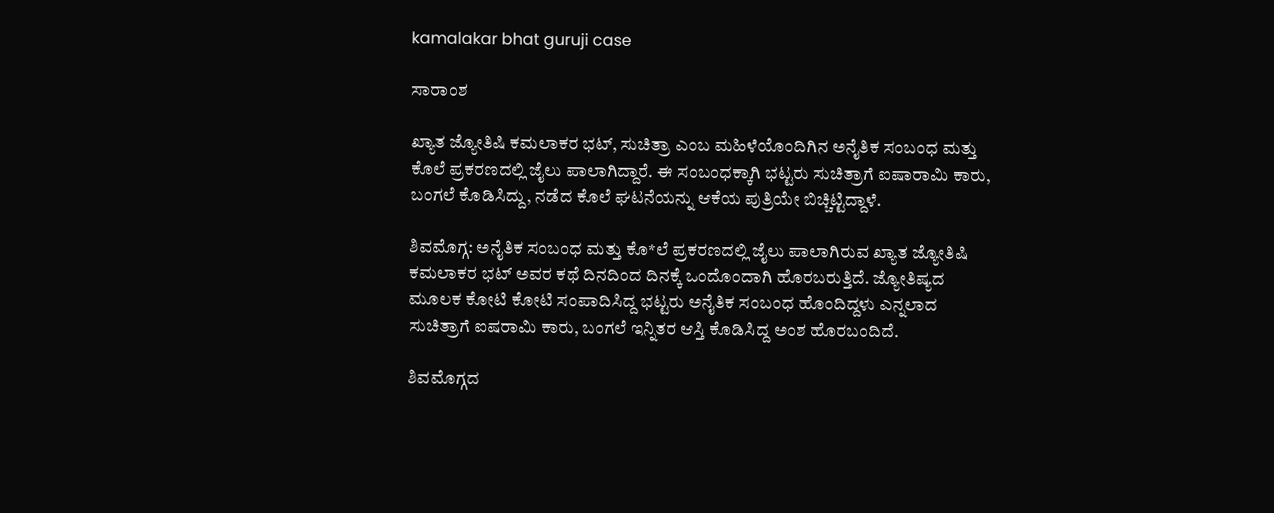kamalakar bhat guruji case

ಸಾರಾಂಶ

ಖ್ಯಾತ ಜ್ಯೋತಿಷಿ ಕಮಲಾಕರ ಭಟ್, ಸುಚಿತ್ರಾ ಎಂಬ ಮಹಿಳೆಯೊಂದಿಗಿನ ಅನೈತಿಕ ಸಂಬಂಧ ಮತ್ತು ಕೊಲೆ ಪ್ರಕರಣದಲ್ಲಿ ಜೈಲು ಪಾಲಾಗಿದ್ದಾರೆ. ಈ ಸಂಬಂಧಕ್ಕಾಗಿ ಭಟ್ಟರು ಸುಚಿತ್ರಾಗೆ ಐಷಾರಾಮಿ ಕಾರು, ಬಂಗಲೆ ಕೊಡಿಸಿದ್ದು, ನಡೆದ ಕೊಲೆ ಘಟನೆಯನ್ನು ಆಕೆಯ ಪುತ್ರಿಯೇ ಬಿಚ್ಚಿಟ್ಟಿದ್ದಾಳೆ.

ಶಿವಮೊಗ್ಗ: ಅನೈತಿಕ ಸಂಬಂಧ ಮತ್ತು ಕೊ*ಲೆ ಪ್ರಕರಣದಲ್ಲಿ ಜೈಲು ಪಾಲಾಗಿರುವ ಖ್ಯಾತ ಜ್ಯೋತಿಷಿ ಕಮಲಾಕರ ಭಟ್‌ ಅವರ ಕಥೆ ದಿನದಿಂದ ದಿನಕ್ಕೆ ಒಂದೊಂದಾಗಿ ಹೊರಬರುತ್ತಿದೆ. ಜ್ಯೋತಿಷ್ಯದ ಮೂಲಕ ಕೋಟಿ ಕೋಟಿ ಸಂಪಾದಿಸಿದ್ದ ಭಟ್ಟರು ಅನೈತಿಕ ಸಂಬಂಧ ಹೊಂದಿದ್ದಳು ಎನ್ನಲಾದ ಸುಚಿತ್ರಾಗೆ ಐಷರಾಮಿ ಕಾರು, ಬಂಗಲೆ ಇನ್ನಿತರ ಆಸ್ತಿ ಕೊಡಿಸಿದ್ದ ಅಂಶ ಹೊರಬಂದಿದೆ.

ಶಿವಮೊಗ್ಗದ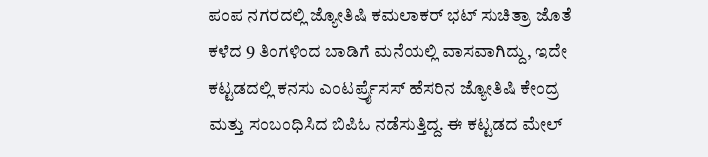ಪಂಪ ನಗರದಲ್ಲಿ ಜ್ಯೋತಿಷಿ ಕಮಲಾಕರ್ ಭಟ್ ಸುಚಿತ್ರಾ ಜೊತೆ ಕಳೆದ 9 ತಿಂಗಳಿಂದ ಬಾಡಿಗೆ ಮನೆಯಲ್ಲಿ ವಾಸವಾಗಿದ್ದು, ಇದೇ ಕಟ್ಟಡದಲ್ಲಿ ಕನಸು ಎಂಟರ್ಪ್ರೈಸಸ್ ಹೆಸರಿನ ಜ್ಯೋತಿಷಿ ಕೇಂದ್ರ ಮತ್ತು ಸಂಬಂಧಿಸಿದ ಬಿಪಿಓ ನಡೆಸುತ್ತಿದ್ದ. ಈ ಕಟ್ಟಡದ ಮೇಲ್‌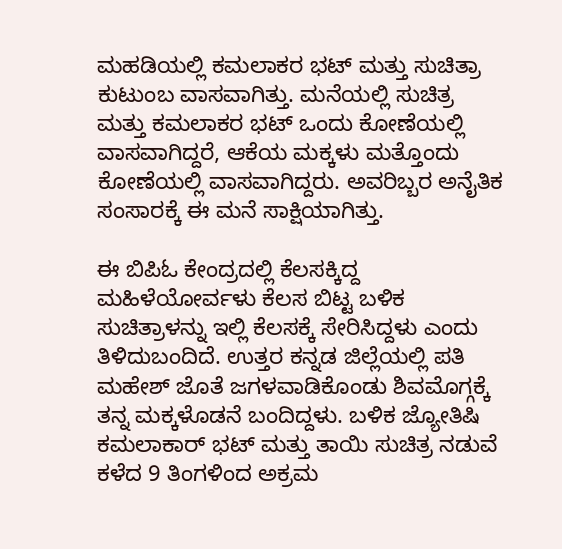ಮಹಡಿಯಲ್ಲಿ ಕಮಲಾಕರ ಭಟ್ ಮತ್ತು ಸುಚಿತ್ರಾ ಕುಟುಂಬ ವಾಸವಾಗಿತ್ತು. ಮನೆಯಲ್ಲಿ ಸುಚಿತ್ರ ಮತ್ತು ಕಮಲಾಕರ ಭಟ್ ಒಂದು ಕೋಣೆಯಲ್ಲಿ ವಾಸವಾಗಿದ್ದರೆ, ಆಕೆಯ ಮಕ್ಕಳು ಮತ್ತೊಂದು ಕೋಣೆಯಲ್ಲಿ ವಾಸವಾಗಿದ್ದರು. ಅವರಿಬ್ಬರ ಅನೈತಿಕ ಸಂಸಾರಕ್ಕೆ ಈ ಮನೆ ಸಾಕ್ಷಿಯಾಗಿತ್ತು.

ಈ ಬಿಪಿಓ ಕೇಂದ್ರದಲ್ಲಿ ಕೆಲಸಕ್ಕಿದ್ದ ಮಹಿಳೆಯೋರ್ವಳು ಕೆಲಸ ಬಿಟ್ಟ ಬಳಿಕ ಸುಚಿತ್ರಾಳನ್ನು ಇಲ್ಲಿ ಕೆಲಸಕ್ಕೆ ಸೇರಿಸಿದ್ದಳು ಎಂದು ತಿಳಿದುಬಂದಿದೆ. ಉತ್ತರ ಕನ್ನಡ ಜಿಲ್ಲೆಯಲ್ಲಿ ಪತಿ ಮಹೇಶ್‌ ಜೊತೆ ಜಗಳವಾಡಿಕೊಂಡು ಶಿವಮೊಗ್ಗಕ್ಕೆ ತನ್ನ ಮಕ್ಕಳೊಡನೆ ಬಂದಿದ್ದಳು. ಬಳಿಕ ಜ್ಯೋತಿಷಿ ಕಮಲಾಕಾರ್ ಭಟ್ ಮತ್ತು ತಾಯಿ ಸುಚಿತ್ರ ನಡುವೆ ಕಳೆದ 9 ತಿಂಗಳಿಂದ ಅಕ್ರಮ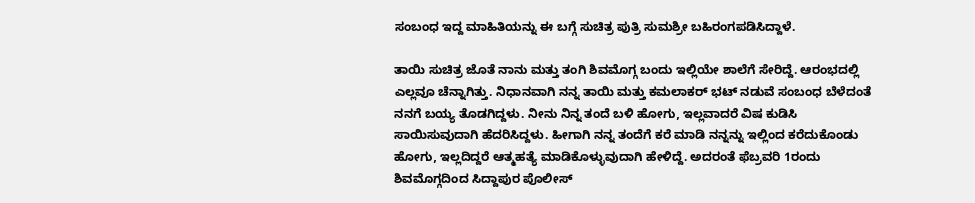ಸಂಬಂಧ ಇದ್ದ ಮಾಹಿತಿಯನ್ನು ಈ ಬಗ್ಗೆ ಸುಚಿತ್ರ ಪುತ್ರಿ ಸುಮಶ್ರೀ ಬಹಿರಂಗಪಡಿಸಿದ್ದಾಳೆ.

ತಾಯಿ ಸುಚಿತ್ರ ಜೊತೆ ನಾನು ಮತ್ತು ತಂಗಿ ಶಿವಮೊಗ್ಗ ಬಂದು ಇಲ್ಲಿಯೇ ಶಾಲೆಗೆ ಸೇರಿದ್ದೆ. ಆರಂಭದಲ್ಲಿ ಎಲ್ಲವೂ ಚೆನ್ನಾಗಿತ್ತು. ನಿಧಾನವಾಗಿ ನನ್ನ ತಾಯಿ ಮತ್ತು ಕಮಲಾಕರ್‌ ಭಟ್‌ ನಡುವೆ ಸಂಬಂಧ ಬೆಳೆದಂತೆ ನನಗೆ ಬಯ್ಯ ತೊಡಗಿದ್ದಳು. ನೀನು ನಿನ್ನ ತಂದೆ ಬಳಿ ಹೋಗು, ಇಲ್ಲವಾದರೆ ವಿಷ ಕುಡಿಸಿ ಸಾಯಿಸುವುದಾಗಿ ಹೆದರಿಸಿದ್ದಳು. ಹೀಗಾಗಿ ನನ್ನ ತಂದೆಗೆ ಕರೆ ಮಾಡಿ ನನ್ನನ್ನು ಇಲ್ಲಿಂದ ಕರೆದುಕೊಂಡು ಹೋಗು, ಇಲ್ಲದಿದ್ದರೆ ಆತ್ಮಹತ್ಯೆ ಮಾಡಿಕೊಳ್ಳುವುದಾಗಿ ಹೇಳಿದ್ದೆ. ಅದರಂತೆ ಫೆಬ್ರವರಿ 1ರಂದು ಶಿವಮೊಗ್ಗದಿಂದ ಸಿದ್ದಾಪುರ ಪೊಲೀಸ್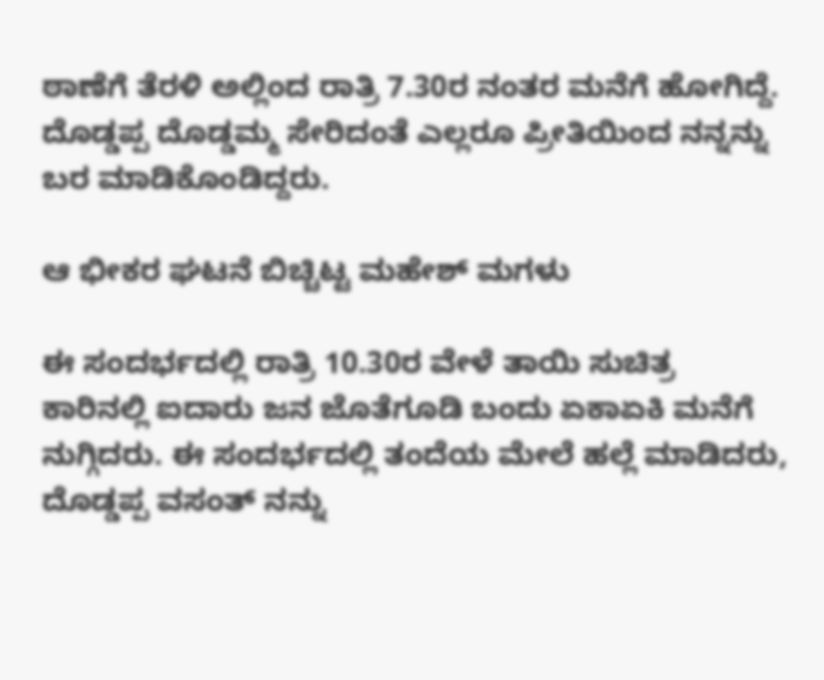ಠಾಣೆಗೆ ತೆರಳಿ ಅಲ್ಲಿಂದ ರಾತ್ರಿ 7.30ರ ನಂತರ ಮನೆಗೆ ಹೋಗಿದ್ದೆ. ದೊಡ್ಡಪ್ಪ ದೊಡ್ಡಮ್ಮ ಸೇರಿದಂತೆ ಎಲ್ಲರೂ ಪ್ರೀತಿಯಿಂದ ನನ್ನನ್ನು ಬರ ಮಾಡಿಕೊಂಡಿದ್ದರು.

ಆ ಭೀಕರ ಘಟನೆ ಬಿಚ್ಚಿಟ್ಟ ಮಹೇಶ್ ಮಗಳು

ಈ ಸಂದರ್ಭದಲ್ಲಿ ರಾತ್ರಿ 10.30ರ ವೇಳೆ ತಾಯಿ ಸುಚಿತ್ರ ಕಾರಿನಲ್ಲಿ ಐದಾರು ಜನ ಜೊತೆಗೂಡಿ ಬಂದು ಏಕಾಏಕಿ ಮನೆಗೆ ನುಗ್ಗಿದರು. ಈ ಸಂದರ್ಭದಲ್ಲಿ ತಂದೆಯ ಮೇಲೆ ಹಲ್ಲೆ ಮಾಡಿದರು, ದೊಡ್ಡಪ್ಪ ವಸಂತ್ ನನ್ನು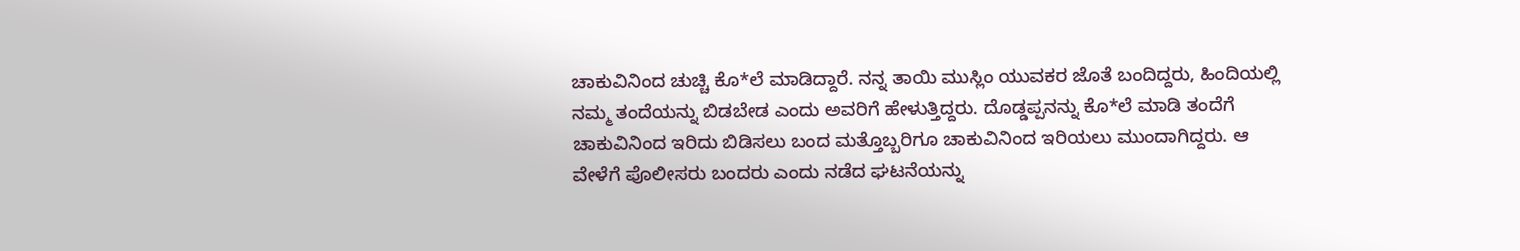ಚಾಕುವಿನಿಂದ ಚುಚ್ಚಿ ಕೊ*ಲೆ ಮಾಡಿದ್ದಾರೆ. ನನ್ನ ತಾಯಿ ಮುಸ್ಲಿಂ ಯುವಕರ ಜೊತೆ ಬಂದಿದ್ದರು, ಹಿಂದಿಯಲ್ಲಿ ನಮ್ಮ ತಂದೆಯನ್ನು ಬಿಡಬೇಡ ಎಂದು ಅವರಿಗೆ ಹೇಳುತ್ತಿದ್ದರು. ದೊಡ್ಡಪ್ಪನನ್ನು ಕೊ*ಲೆ ಮಾಡಿ ತಂದೆಗೆ ಚಾಕುವಿನಿಂದ ಇರಿದು ಬಿಡಿಸಲು ಬಂದ ಮತ್ತೊಬ್ಬರಿಗೂ ಚಾಕುವಿನಿಂದ ಇರಿಯಲು ಮುಂದಾಗಿದ್ದರು. ಆ ವೇಳೆಗೆ ಪೊಲೀಸರು ಬಂದರು ಎಂದು ನಡೆದ ಘಟನೆಯನ್ನು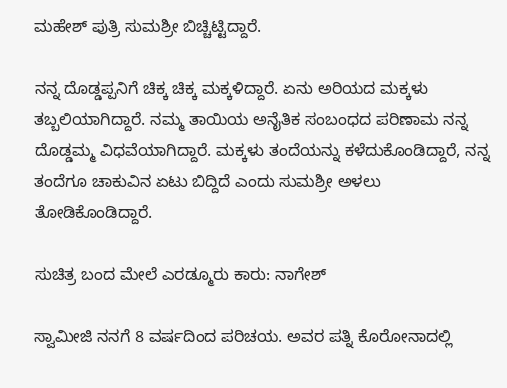ಮಹೇಶ್ ಪುತ್ರಿ ಸುಮಶ್ರೀ ಬಿಚ್ಚಿಟ್ಟಿದ್ದಾರೆ.

ನನ್ನ ದೊಡ್ಡಪ್ಪನಿಗೆ ಚಿಕ್ಕ ಚಿಕ್ಕ ಮಕ್ಕಳಿದ್ದಾರೆ. ಏನು ಅರಿಯದ ಮಕ್ಕಳು ತಬ್ಬಲಿಯಾಗಿದ್ದಾರೆ. ನಮ್ಮ ತಾಯಿಯ ಅನೈತಿಕ ಸಂಬಂಧದ ಪರಿಣಾಮ ನನ್ನ ದೊಡ್ಡಮ್ಮ ವಿಧವೆಯಾಗಿದ್ದಾರೆ. ಮಕ್ಕಳು ತಂದೆಯನ್ನು ಕಳೆದುಕೊಂಡಿದ್ದಾರೆ, ನನ್ನ ತಂದೆಗೂ ಚಾಕುವಿನ ಏಟು ಬಿದ್ದಿದೆ ಎಂದು ಸುಮಶ್ರೀ ಅಳಲು ತೋಡಿಕೊಂಡಿದ್ದಾರೆ.

ಸುಚಿತ್ರ ಬಂದ ಮೇಲೆ ಎರಡ್ಮೂರು ಕಾರು: ನಾಗೇಶ್

ಸ್ವಾಮೀಜಿ ನನಗೆ 8 ವರ್ಷದಿಂದ ಪರಿಚಯ. ಅವರ ಪತ್ನಿ ಕೊರೋನಾದಲ್ಲಿ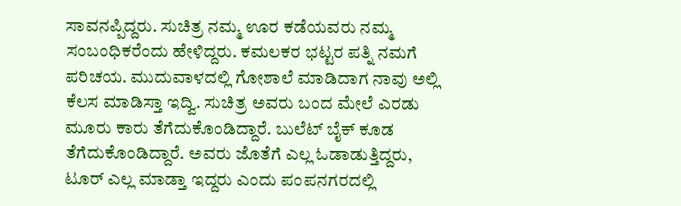ಸಾವನಪ್ಪಿದ್ದರು. ಸುಚಿತ್ರ ನಮ್ಮ ಊರ ಕಡೆಯವರು ನಮ್ಮ ಸಂಬಂಧಿಕರೆಂದು ಹೇಳಿದ್ದರು. ಕಮಲಕರ ಭಟ್ಟರ ಪತ್ನಿ ನಮಗೆ ಪರಿಚಯ. ಮುದುವಾಳದಲ್ಲಿ ಗೋಶಾಲೆ ಮಾಡಿದಾಗ ನಾವು ಅಲ್ಲಿ ಕೆಲಸ ಮಾಡಿಸ್ತಾ ಇದ್ವಿ. ಸುಚಿತ್ರ ಅವರು ಬಂದ ಮೇಲೆ ಎರಡು ಮೂರು ಕಾರು ತೆಗೆದುಕೊಂಡಿದ್ದಾರೆ. ಬುಲೆಟ್ ಬೈಕ್‌ ಕೂಡ ತೆಗೆದುಕೊಂಡಿದ್ದಾರೆ. ಅವರು ಜೊತೆಗೆ ಎಲ್ಲ ಓಡಾಡುತ್ತಿದ್ದರು, ಟೂರ್ ಎಲ್ಲ ಮಾಡ್ತಾ ಇದ್ದರು ಎಂದು ಪಂಪನಗರದಲ್ಲಿ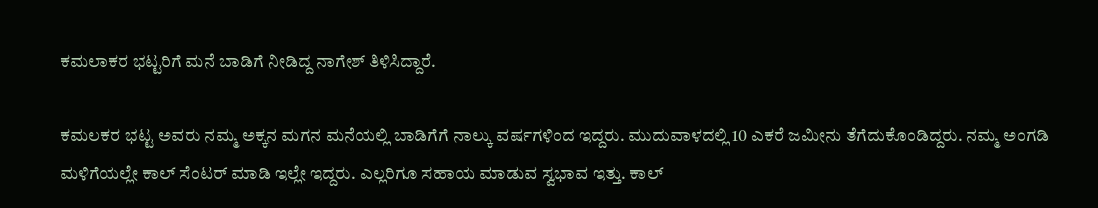ಕಮಲಾಕರ ಭಟ್ಟರಿಗೆ ಮನೆ ಬಾಡಿಗೆ ನೀಡಿದ್ದ ನಾಗೇಶ್ ತಿಳಿಸಿದ್ದಾರೆ.

ಕಮಲಕರ ಭಟ್ಟ ಅವರು ನಮ್ಮ ಅಕ್ಕನ ಮಗನ ಮನೆಯಲ್ಲಿ ಬಾಡಿಗೆಗೆ ನಾಲ್ಕು ವರ್ಷಗಳಿಂದ ಇದ್ದರು. ಮುದುವಾಳದಲ್ಲಿ 10 ಎಕರೆ ಜಮೀನು ತೆಗೆದುಕೊಂಡಿದ್ದರು. ನಮ್ಮ ಅಂಗಡಿ ಮಳಿಗೆಯಲ್ಲೇ ಕಾಲ್ ಸೆಂಟರ್ ಮಾಡಿ ಇಲ್ಲೇ ಇದ್ದರು. ಎಲ್ಲರಿಗೂ ಸಹಾಯ ಮಾಡುವ ಸ್ವಭಾವ ಇತ್ತು. ಕಾಲ್‌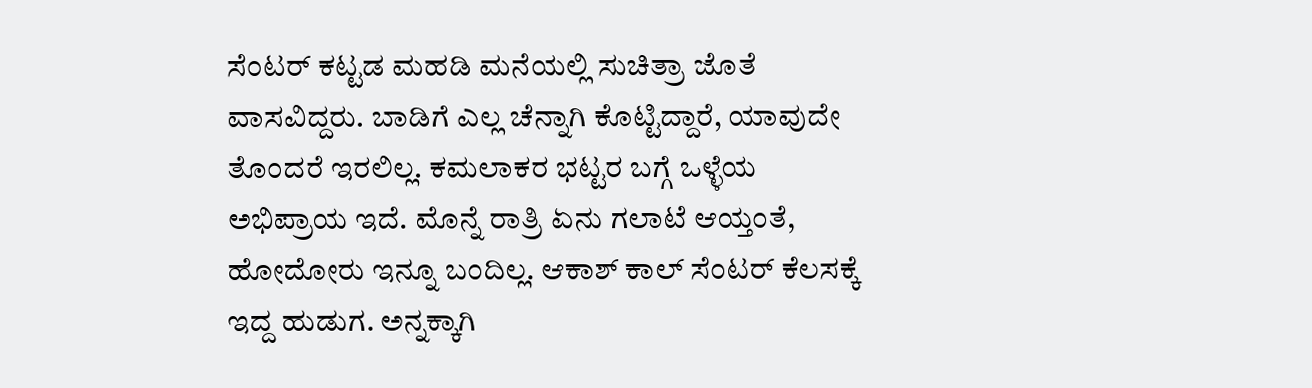ಸೆಂಟರ್ ಕಟ್ಟಡ ಮಹಡಿ ಮನೆಯಲ್ಲಿ ಸುಚಿತ್ರಾ ಜೊತೆ ವಾಸವಿದ್ದರು. ಬಾಡಿಗೆ ಎಲ್ಲ ಚೆನ್ನಾಗಿ ಕೊಟ್ಟಿದ್ದಾರೆ, ಯಾವುದೇ ತೊಂದರೆ ಇರಲಿಲ್ಲ. ಕಮಲಾಕರ ಭಟ್ಟರ ಬಗ್ಗೆ ಒಳ್ಳೆಯ ಅಭಿಪ್ರಾಯ ಇದೆ. ಮೊನ್ನೆ ರಾತ್ರಿ ಏನು ಗಲಾಟೆ ಆಯ್ತಂತೆ, ಹೋದೋರು ಇನ್ನೂ ಬಂದಿಲ್ಲ. ಆಕಾಶ್ ಕಾಲ್ ಸೆಂಟರ್ ಕೆಲಸಕ್ಕೆ ಇದ್ದ ಹುಡುಗ. ಅನ್ನಕ್ಕಾಗಿ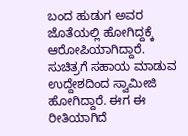ಬಂದ ಹುಡುಗ ಅವರ ಜೊತೆಯಲ್ಲಿ ಹೋಗಿದ್ದಕ್ಕೆ ಆರೋಪಿಯಾಗಿದ್ದಾರೆ. ಸುಚಿತ್ರಗೆ ಸಹಾಯ ಮಾಡುವ ಉದ್ದೇಶದಿಂದ ಸ್ವಾಮೀಜಿ ಹೋಗಿದ್ದಾರೆ. ಈಗ ಈ ರೀತಿಯಾಗಿದೆ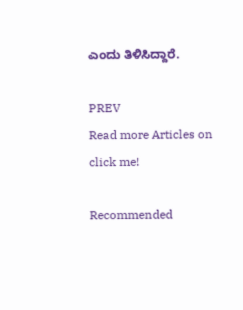ಎಂದು ತಿಳಿಸಿದ್ದಾರೆ.

PREV
Read more Articles on
click me!

Recommended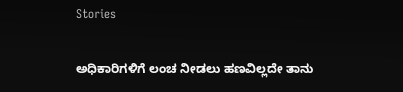Stories

ಅಧಿಕಾರಿಗಳಿಗೆ ಲಂಚ ನೀಡಲು ಹಣವಿಲ್ಲದೇ ತಾನು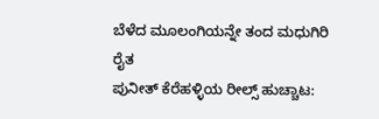ಬೆಳೆದ ಮೂಲಂಗಿಯನ್ನೇ ತಂದ ಮಧುಗಿರಿ ರೈತ
ಪುನೀತ್ ಕೆರೆಹಳ್ಳಿಯ ರೀಲ್ಸ್ ಹುಚ್ಚಾಟ: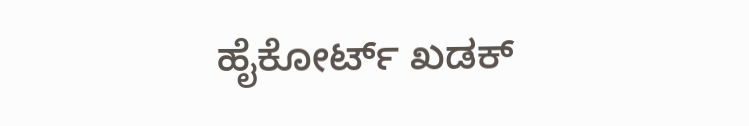ಹೈಕೋರ್ಟ್ ಖಡಕ್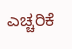ಎಚ್ಚರಿಕೆ